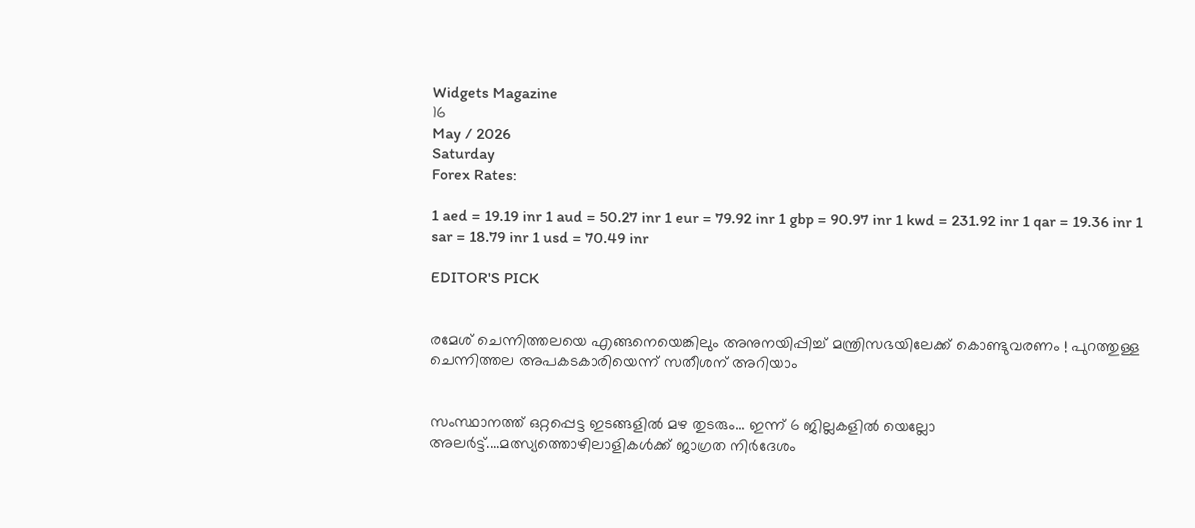Widgets Magazine
16
May / 2026
Saturday
Forex Rates:

1 aed = 19.19 inr 1 aud = 50.27 inr 1 eur = 79.92 inr 1 gbp = 90.97 inr 1 kwd = 231.92 inr 1 qar = 19.36 inr 1 sar = 18.79 inr 1 usd = 70.49 inr

EDITOR'S PICK


രമേശ് ചെന്നിത്തലയെ എങ്ങനെയെങ്കിലും അനുനയിപ്പിച്ച് മന്ത്രിസഭയിലേക്ക് കൊണ്ടുവരണം ! പുറത്തുള്ള ചെന്നിത്തല അപകടകാരിയെന്ന് സതീശന് അറിയാം


സംസ്ഥാനത്ത് ഒറ്റപ്പെട്ട ഇടങ്ങളിൽ മഴ തുടരും... ഇന്ന് 6 ജില്ലകളിൽ യെല്ലോ അലർട്ട്....മത്സ്യത്തൊഴിലാളികൾക്ക് ജാഗ്രത നിർദേശം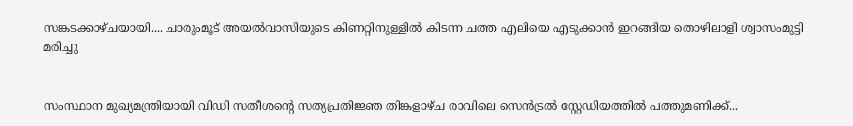സങ്കടക്കാഴ്ചയായി.... ചാരുംമൂട് അയൽവാസിയുടെ കിണറ്റിനുള്ളിൽ കിടന്ന ചത്ത എലിയെ എടുക്കാൻ ഇറങ്ങിയ തൊഴിലാളി ശ്വാസംമുട്ടി മരിച്ചു


സംസ്ഥാന മുഖ്യമന്ത്രിയായി വിഡി സതീശന്റെ സത്യപ്രതിജ്ഞ തിങ്കളാഴ്ച രാവിലെ സെൻട്രൽ സ്റ്റേഡിയത്തിൽ പത്തുമണിക്ക്...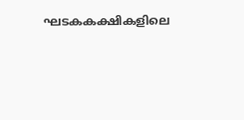ഘടകകക്ഷികളിലെ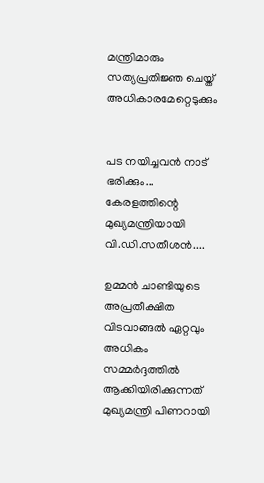മന്ത്രിമാരും സത്യപ്രതിജ്ഞ ചെയ്ത് അധികാരമേറ്റെടുക്കും


പട നയിച്ചവൻ നാട് ഭരിക്കും... കേരളത്തിന്റെ മുഖ്യമന്ത്രിയായി വി.ഡി.സതീശൻ....

ഉമ്മൻ ചാണ്ടിയുടെ അപ്രതീക്ഷിത വിടവാങ്ങൽ ഏറ്റവും അധികം സമ്മർദ്ദത്തിൽ ആക്കിയിരിക്കുന്നത് മുഖ്യമന്ത്രി പിണറായി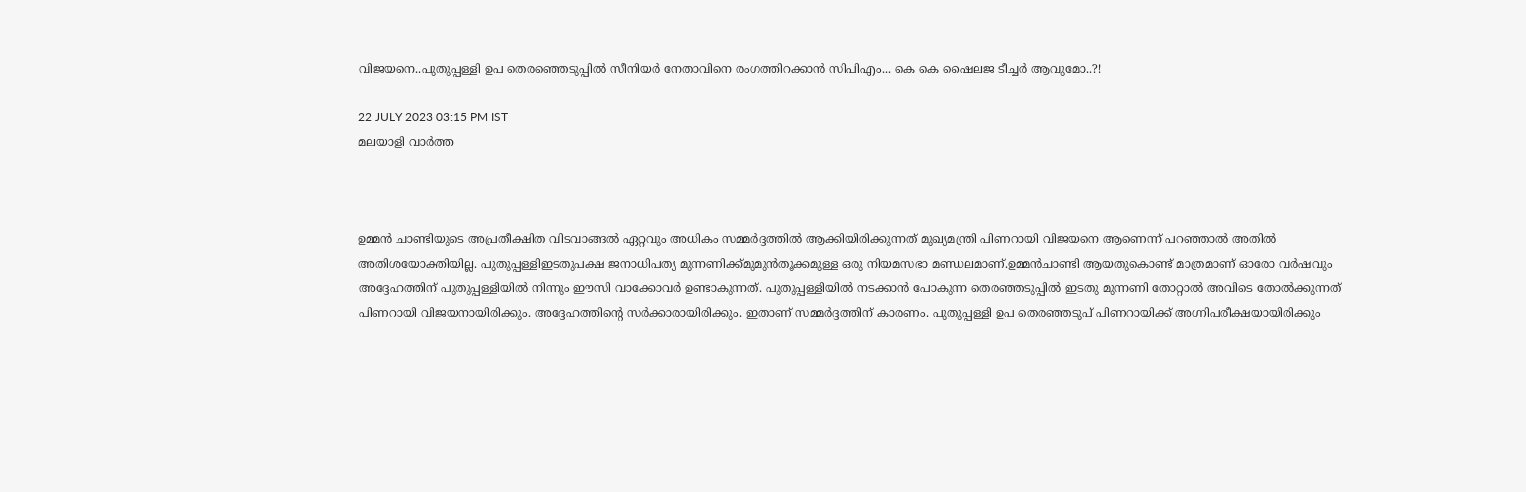വിജയനെ..പുതുപ്പള്ളി ഉപ തെരഞ്ഞെടുപ്പിൽ സീനിയർ നേതാവിനെ രംഗത്തിറക്കാൻ സിപിഎം... കെ കെ ഷൈലജ ടീച്ചർ ആവുമോ..?!

22 JULY 2023 03:15 PM IST
മലയാളി വാര്‍ത്ത



ഉമ്മൻ ചാണ്ടിയുടെ അപ്രതീക്ഷിത വിടവാങ്ങൽ ഏറ്റവും അധികം സമ്മർദ്ദത്തിൽ ആക്കിയിരിക്കുന്നത് മുഖ്യമന്ത്രി പിണറായി വിജയനെ ആണെന്ന് പറഞ്ഞാൽ അതിൽ അതിശയോക്തിയില്ല. പുതുപ്പള്ളിഇടതുപക്ഷ ജനാധിപത്യ മുന്നണിക്ക്മുമുൻതൂക്കമുള്ള ഒരു നിയമസഭാ മണ്ഡലമാണ്.ഉമ്മൻചാണ്ടി ആയതുകൊണ്ട് മാത്രമാണ് ഓരോ വർഷവും അദ്ദേഹത്തിന് പുതുപ്പള്ളിയിൽ നിന്നും ഈസി വാക്കോവർ ഉണ്ടാകുന്നത്. പുതുപ്പള്ളിയിൽ നടക്കാൻ പോകുന്ന തെരഞ്ഞടുപ്പിൽ ഇടതു മുന്നണി തോറ്റാൽ അവിടെ തോൽക്കുന്നത് പിണറായി വിജയനായിരിക്കും. അദ്ദേഹത്തിൻ്റെ സർക്കാരായിരിക്കും. ഇതാണ് സമ്മർദ്ദത്തിന് കാരണം. പുതുപ്പള്ളി ഉപ തെരഞ്ഞടുപ് പിണറായിക്ക് അഗ്നിപരീക്ഷയായിരിക്കും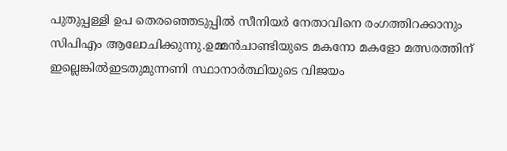പുതുപ്പള്ളി ഉപ തെരഞ്ഞെടുപ്പിൽ സീനിയർ നേതാവിനെ രംഗത്തിറക്കാനും സിപിഎം ആലോചിക്കുന്നു.ഉമ്മൻചാണ്ടിയുടെ മകനോ മകളോ മത്സരത്തിന് ഇല്ലെങ്കിൽഇടതുമുന്നണി സ്ഥാനാർത്ഥിയുടെ വിജയം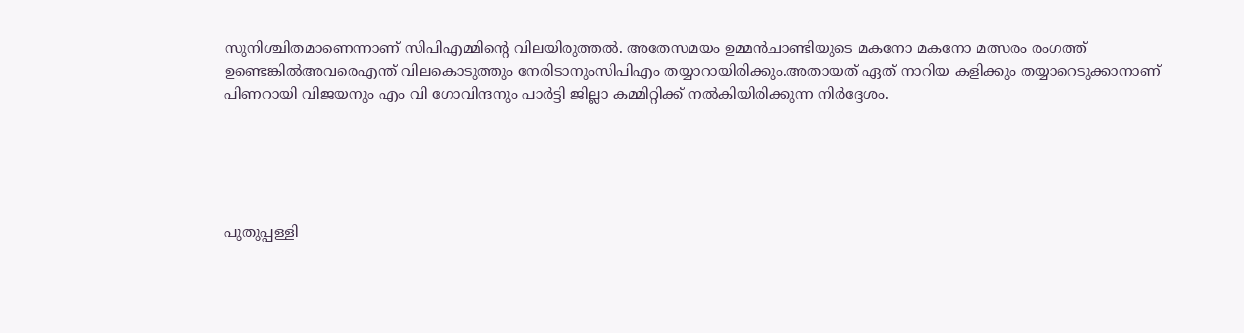സുനിശ്ചിതമാണെന്നാണ് സിപിഎമ്മിന്റെ വിലയിരുത്തൽ. അതേസമയം ഉമ്മൻചാണ്ടിയുടെ മകനോ മകനോ മത്സരം രംഗത്ത് ഉണ്ടെങ്കിൽഅവരെഎന്ത് വിലകൊടുത്തും നേരിടാനുംസിപിഎം തയ്യാറായിരിക്കും.അതായത് ഏത് നാറിയ കളിക്കും തയ്യാറെടുക്കാനാണ് പിണറായി വിജയനും എം വി ഗോവിന്ദനും പാർട്ടി ജില്ലാ കമ്മിറ്റിക്ക് നൽകിയിരിക്കുന്ന നിർദ്ദേശം.





പുതുപ്പള്ളി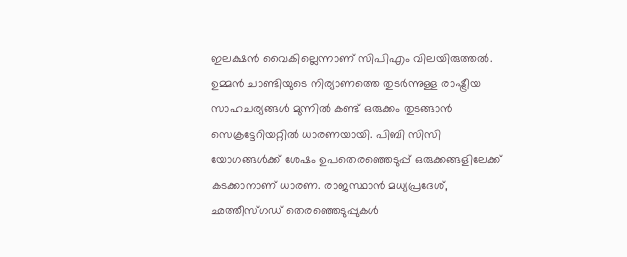ഇലക്ഷൻ വൈകില്ലെന്നാണ് സിപിഎം വിലയിരുത്തൽ. ഉമ്മന്‍ ചാണ്ടിയുടെ നിര്യാണത്തെ തുടര്‍ന്നുള്ള രാഷ്ട്രീയ സാഹചര്യങ്ങൾ മുന്നില്‍ കണ്ട് ഒരുക്കം തുടങ്ങാൻ സെക്രട്ടേറിയറ്റില്‍ ധാരണയായി. പിബി സിസി യോഗങ്ങൾക്ക് ശേഷം ഉപതെരഞ്ഞെടുപ്പ് ഒരുക്കങ്ങളിലേക്ക് കടക്കാനാണ് ധാരണ. രാജസ്ഥാൻ മധ്യപ്രദേശ്, ഛത്തീസ്ഗഡ് തെരഞ്ഞെടുപ്പുകൾ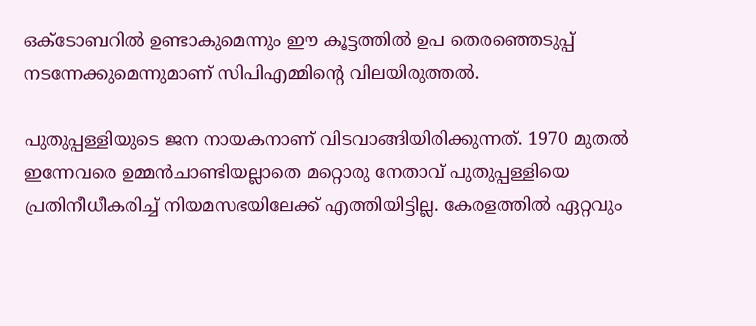ഒക്ടോബറിൽ ഉണ്ടാകുമെന്നും ഈ കൂട്ടത്തിൽ ഉപ തെരഞ്ഞെടുപ്പ് നടന്നേക്കുമെന്നുമാണ് സിപിഎമ്മിന്‍റെ വിലയിരുത്തൽ.

പുതുപ്പള്ളിയുടെ ജന നായകനാണ് വിടവാങ്ങിയിരിക്കുന്നത്. 1970 മുതല്‍ ഇന്നേവരെ ഉമ്മന്‍ചാണ്ടിയല്ലാതെ മറ്റൊരു നേതാവ് പുതുപ്പള്ളിയെ പ്രതിനീധീകരിച്ച് നിയമസഭയിലേക്ക് എത്തിയിട്ടില്ല. കേരളത്തില്‍ ഏറ്റവും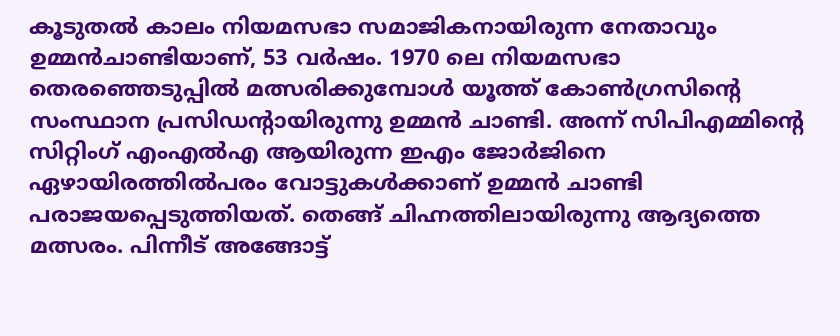കൂടുതല്‍ കാലം നിയമസഭാ സമാജികനായിരുന്ന നേതാവും ഉമ്മന്‍ചാണ്ടിയാണ്, 53 വര്‍ഷം. 1970 ലെ നിയമസഭാ തെരഞ്ഞെടുപ്പില്‍ മത്സരിക്കുമ്പോള്‍ യൂത്ത് കോണ്‍ഗ്രസിന്‍റെ സംസ്ഥാന പ്രസിഡന്റായിരുന്നു ഉമ്മന്‍ ചാണ്ടി. അന്ന് സിപിഎമ്മിന്‍റെ സിറ്റിംഗ് എംഎല്‍എ ആയിരുന്ന ഇഎം ജോര്‍ജിനെ ഏഴായിരത്തില്‍പരം വോട്ടുകള്‍ക്കാണ് ഉമ്മന്‍ ചാണ്ടി പരാജയപ്പെടുത്തിയത്. തെങ്ങ് ചിഹ്നത്തിലായിരുന്നു ആദ്യത്തെ മത്സരം. പിന്നീട് അങ്ങോട്ട്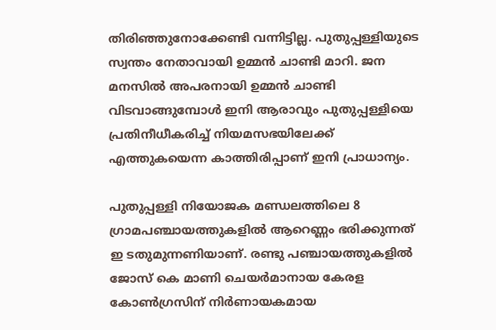തിരിഞ്ഞുനോക്കേണ്ടി വന്നിട്ടില്ല. പുതുപ്പള്ളിയുടെ സ്വന്തം നേതാവായി ഉമ്മന്‍ ചാണ്ടി മാറി. ജന മനസില്‍ അപരനായി ഉമ്മന്‍ ചാണ്ടി വിടവാങ്ങുമ്പോള്‍ ഇനി ആരാവും പുതുപ്പള്ളിയെ പ്രതിനീധീകരിച്ച് നിയമസഭയിലേക്ക് എത്തുകയെന്ന കാത്തിരിപ്പാണ് ഇനി പ്രാധാന്യം.

പുതുപ്പള്ളി നിയോജക മണ്ഡലത്തിലെ 8 ഗ്രാമപഞ്ചായത്തുകളിൽ ആറെണ്ണം ഭരിക്കുന്നത് ഇ ടതുമുന്നണിയാണ്. രണ്ടു പഞ്ചായത്തുകളിൽ ജോസ് കെ മാണി ചെയർമാനായ കേരള കോൺഗ്രസിന് നിർണായകമായ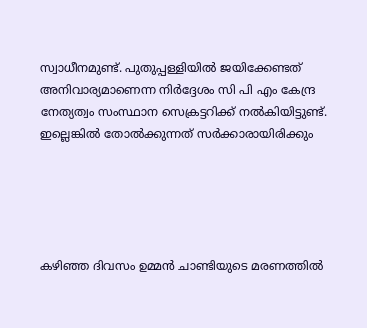സ്വാധീനമുണ്ട്. പുതുപ്പള്ളിയിൽ ജയിക്കേണ്ടത് അനിവാര്യമാണെന്ന നിർദ്ദേശം സി പി എം കേന്ദ്ര നേത്യത്വം സംസ്ഥാന സെക്രട്ടറിക്ക് നൽകിയിട്ടുണ്ട്. ഇല്ലെങ്കിൽ തോൽക്കുന്നത് സർക്കാരായിരിക്കും





കഴിഞ്ഞ ദിവസം ഉമ്മൻ ചാണ്ടിയുടെ മരണത്തിൽ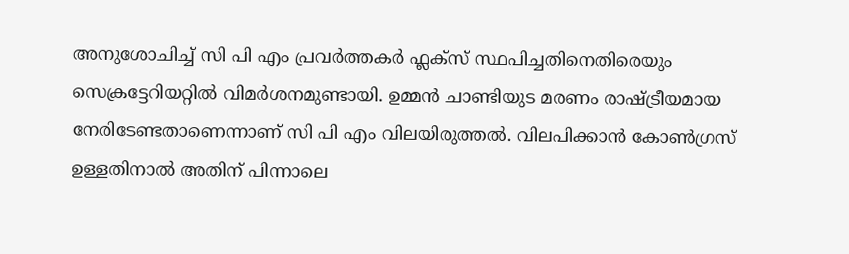അനുശോചിച്ച് സി പി എം പ്രവർത്തകർ ഫ്ലക്സ് സ്ഥപിച്ചതിനെതിരെയും സെക്രട്ടേറിയറ്റിൽ വിമർശനമുണ്ടായി. ഉമ്മൻ ചാണ്ടിയുട മരണം രാഷ്ട്രീയമായ നേരിടേണ്ടതാണെന്നാണ് സി പി എം വിലയിരുത്തൽ. വിലപിക്കാൻ കോൺഗ്രസ് ഉള്ളതിനാൽ അതിന് പിന്നാലെ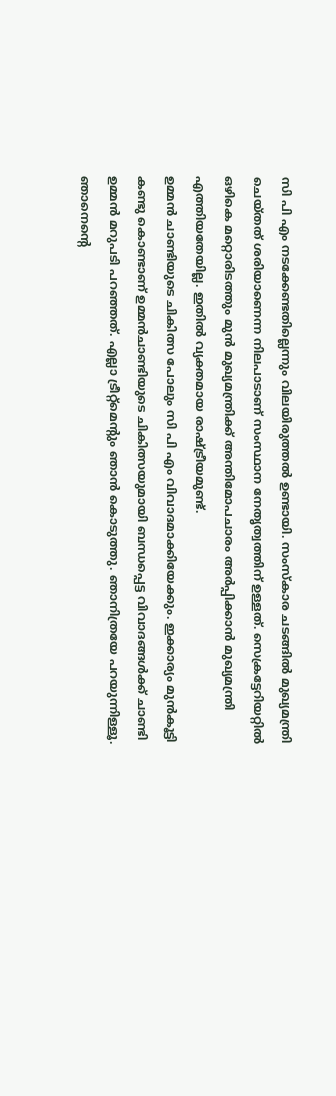സി പി എം നടക്കേണ്ടതില്ലെന്നും വിലയിരുത്തൽ ഉണ്ടായി. സംസ്കാര ചടങ്ങിൽ മുഖ്യമന്ത്രി ചെയ്തത് ശരിയാണെന്ന നിലപാടാണ് സംസ്ഥാന നേതൃത്വത്തിന് ഉള്ളത്. സെക്രട്ടേറിയറ്റിൽ ഒഴികെ മറ്റൊരിടത്തും മുൻ മുഖ്യമന്ത്രിക്ക് അന്തിമോപചാരം അർപ്പിക്കാൻ മുഖ്യമന്ത്രി എത്തിയതേയില്ല. ഇതിൽ വ്യക്തമായ രാഷ്ട്രീയമുണ്ട്.
ഉമ്മൻ ചാണ്ടിയുടെ ചികിത്സ പോലും സി പി എം വിവാദമാക്കിയേക്കും. ഇക്കാര്യം മുൻകൂട്ടി കണ്ടു കൊണ്ടാണ് ഉമ്മൻചാണ്ടിയുടെ ചികിത്സയുമായി ബന്ധപ്പെട്ട വിവാദങ്ങൾക്ക് ചാണ്ടി ഉമ്മൻ മറുപടി പറഞ്ഞത്. എല്ലാ ട്രീറ്റ്മെന്റും ഞാൻ കൊടുത്തു. ഞാനിത്രയേ പറയുന്നിള്ളൂ. ഞാനെന്റെ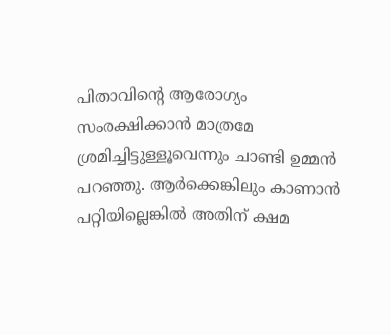പിതാവിന്റെ ആരോഗ്യം സംരക്ഷിക്കാൻ മാത്രമേ ശ്രമിച്ചിട്ടുള്ളൂവെന്നും ചാണ്ടി ഉമ്മൻ പറഞ്ഞു. ആർക്കെങ്കിലും കാണാൻ പറ്റിയില്ലെങ്കിൽ അതിന് ക്ഷമ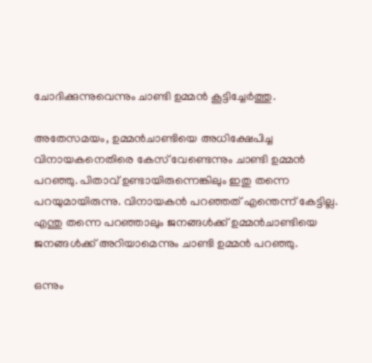ചോദിക്കുന്നുവെന്നും ചാണ്ടി ഉമ്മൻ കൂട്ടിച്ചേർത്തു.

അതേസമയം, ഉമ്മൻചാണ്ടിയെ അധിക്ഷേപിച്ച വിനായകനെതിരെ കേസ് വേണ്ടെന്നും ചാണ്ടി ഉമ്മൻ പറഞ്ഞു. പിതാവ് ഉണ്ടായിരുന്നെങ്കിലും ഇതു തന്നെ പറയുമായിരുന്നു. വിനായകൻ പറഞ്ഞത് എന്തെന്ന് കേട്ടില്ല. എന്തു തന്നെ പറഞ്ഞാലും ജനങ്ങൾക്ക് ഉമ്മൻചാണ്ടിയെ ജനങ്ങൾക്ക് അറിയാമെന്നും ചാണ്ടി ഉമ്മൻ പറഞ്ഞു.

ഒന്നും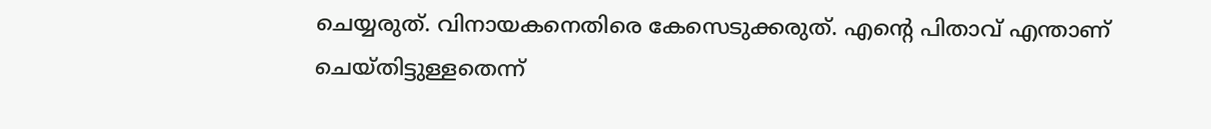ചെയ്യരുത്. വിനായകനെതിരെ കേസെടുക്കരുത്. എന്റെ പിതാവ് എന്താണ് ചെയ്തിട്ടുള്ളതെന്ന്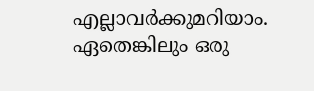എല്ലാവർക്കുമറിയാം. ഏതെങ്കിലും ഒരു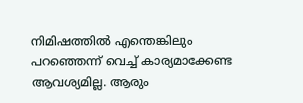നിമിഷത്തിൽ എന്തെങ്കിലും പറഞ്ഞെന്ന് വെച്ച് കാര്യമാക്കേണ്ട ആവശ്യമില്ല. ആരും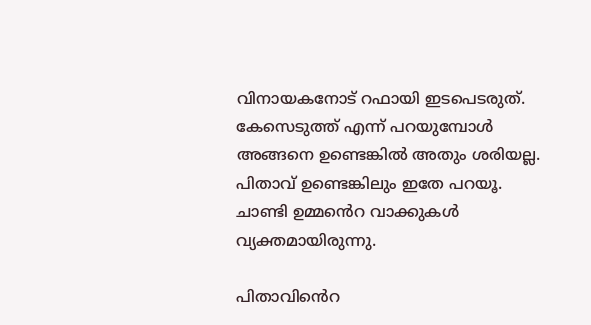വിനായകനോട് റഫായി ഇടപെടരുത്. കേസെടുത്ത് എന്ന് പറയുമ്പോൾ അങ്ങനെ ഉണ്ടെങ്കിൽ അതും ശരിയല്ല. പിതാവ് ഉണ്ടെങ്കിലും ഇതേ പറയൂ. ചാണ്ടി ഉമ്മൻെറ വാക്കുകൾ വ്യക്തമായിരുന്നു.

പിതാവിൻെറ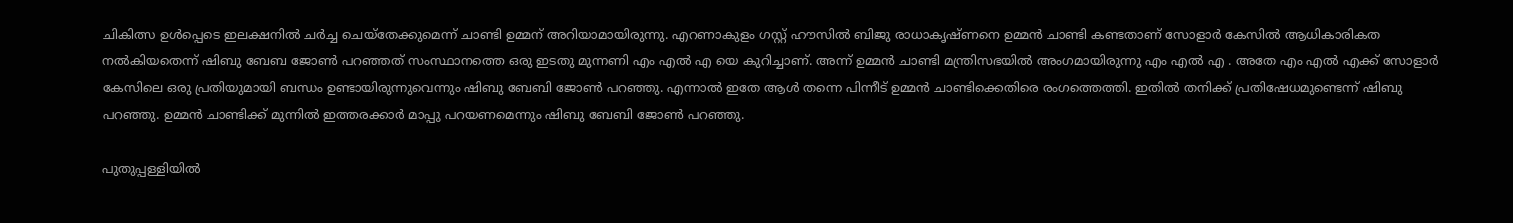ചികിത്സ ഉൾപ്പെടെ ഇലക്ഷനിൽ ചർച്ച ചെയ്തേക്കുമെന്ന് ചാണ്ടി ഉമ്മന് അറിയാമായിരുന്നു. എറണാകുളം ഗസ്റ്റ് ഹൗസിൽ ബിജു രാധാകൃഷ്ണനെ ഉമ്മൻ ചാണ്ടി കണ്ടതാണ് സോളാർ കേസിൽ ആധികാരികത നൽകിയതെന്ന് ഷിബു ബേബ ജോൺ പറഞ്ഞത് സംസ്ഥാനത്തെ ഒരു ഇടതു മുന്നണി എം എൽ എ യെ കുറിച്ചാണ്. അന്ന് ഉമ്മൻ ചാണ്ടി മന്ത്രിസഭയിൽ അംഗമായിരുന്നു എം എൽ എ . അതേ എം എൽ എക്ക് സോളാർ കേസിലെ ഒരു പ്രതിയുമായി ബന്ധം ഉണ്ടായിരുന്നുവെന്നും ഷിബു ബേബി ജോൺ പറഞ്ഞു. എന്നാൽ ഇതേ ആൾ തന്നെ പിന്നീട് ഉമ്മൻ ചാണ്ടിക്കെതിരെ രംഗത്തെത്തി. ഇതിൽ തനിക്ക് പ്രതിഷേധമുണ്ടെന്ന് ഷിബു പറഞ്ഞു. ഉമ്മൻ ചാണ്ടിക്ക് മുന്നിൽ ഇത്തരക്കാർ മാപ്പു പറയണമെന്നും ഷിബു ബേബി ജോൺ പറഞ്ഞു.

പുതുപ്പള്ളിയിൽ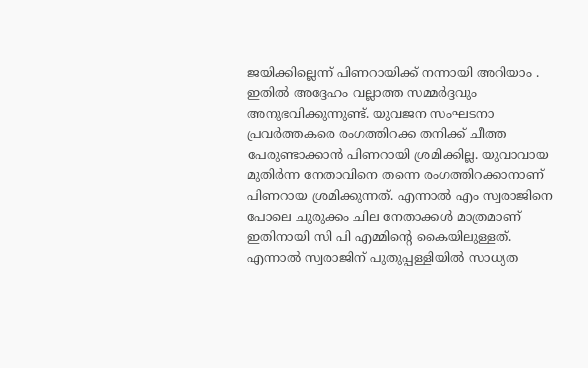ജയിക്കില്ലെന്ന് പിണറായിക്ക് നന്നായി അറിയാം . ഇതിൽ അദ്ദേഹം വല്ലാത്ത സമ്മർദ്ദവും അനുഭവിക്കുന്നുണ്ട്. യുവജന സംഘടനാ പ്രവർത്തകരെ രംഗത്തിറക്ക തനിക്ക് ചീത്ത പേരുണ്ടാക്കാൻ പിണറായി ശ്രമിക്കില്ല. യുവാവായ മുതിർന്ന നേതാവിനെ തന്നെ രംഗത്തിറക്കാനാണ് പിണറായ ശ്രമിക്കുന്നത്. എന്നാൽ എം സ്വരാജിനെ പോലെ ചുരുക്കം ചില നേതാക്കൾ മാത്രമാണ് ഇതിനായി സി പി എമ്മിൻ്റെ കൈയിലുള്ളത്. എന്നാൽ സ്വരാജിന് പുതുപ്പള്ളിയിൽ സാധ്യത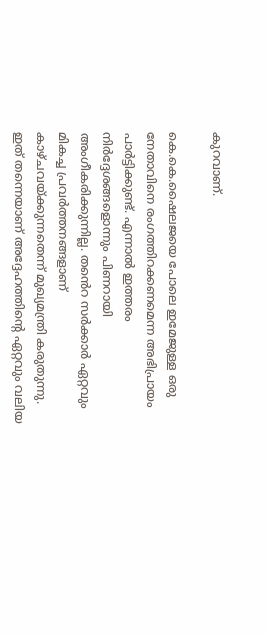കുറവാണ്.

കെ.കെ.ഷൈലജയെ പോലെ ഇമേജുള്ള ഒരു നേതാവിനെ രംഗത്തിറക്കണമെന്ന അഭിപ്രായം പാർട്ടിക്കുണ്ട്. എന്നാൽ ഇത്തരം നിർദ്ദേശങ്ങളൊന്നും പിണറായി അംഗീകരിക്കുന്നില്ല. തൻെറ സർക്കാർ ഏറ്റവും മികച്ച പ്രവർത്തനങ്ങളാണ് കാഴ്ചവയ്ക്കുന്നതെന്ന് മുഖ്യമന്ത്രി കരുതുന്നു. ഇത് തന്നെയാണ് അദ്ദേഹത്തിൻ്റെ ഏറ്റവും വലിയ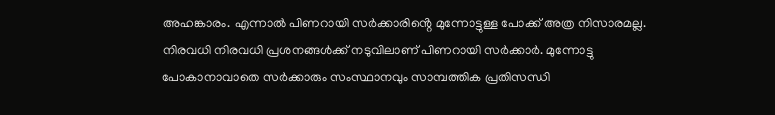അഹങ്കാരം. എന്നാൽ പിണറായി സർക്കാരിൻ്റെ മുന്നോട്ടുള്ള പോക്ക് അത്ര നിസാരമല്ല. നിരവധി നിരവധി പ്രശനങ്ങൾക്ക് നടുവിലാണ് പിണറായി സർക്കാർ. മുന്നോട്ടു പോകാനാവാതെ സർക്കാരും സംസ്ഥാനവും സാമ്പത്തിക പ്രതിസന്ധി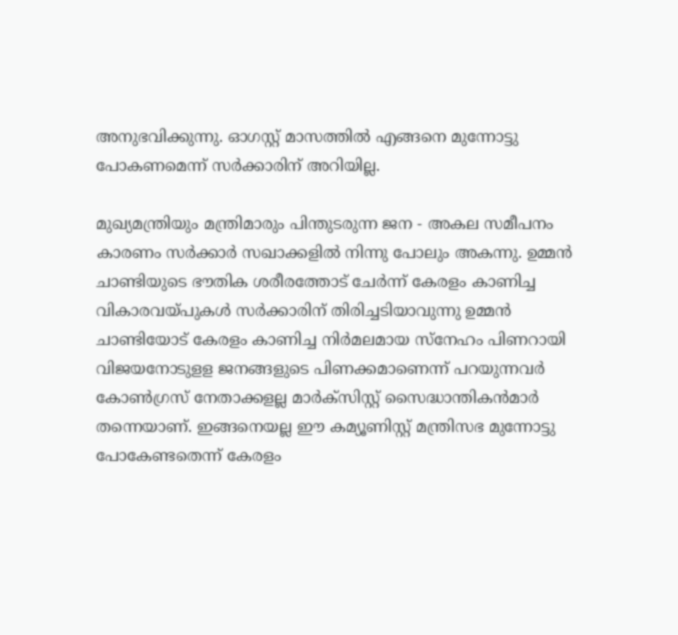അനുഭവിക്കുന്നു. ഓഗസ്റ്റ് മാസത്തിൽ എങ്ങനെ മുന്നോട്ടു പോകണമെന്ന് സർക്കാരിന് അറിയില്ല.

മുഖ്യമന്ത്രിയും മന്ത്രിമാരും പിന്തുടരുന്ന ജന - അകല സമീപനം കാരണം സർക്കാർ സഖാക്കളിൽ നിന്നു പോലും അകന്നു. ഉമ്മൻ ചാണ്ടിയുടെ ഭൗതിക ശരീരത്തോട് ചേർന്ന് കേരളം കാണിച്ച വികാരവയ്പുകൾ സർക്കാരിന് തിരിച്ചടിയാവുന്നു ഉമ്മൻ ചാണ്ടിയോട് കേരളം കാണിച്ച നിർമലമായ സ്നേഹം പിണറായി വിജയനോടുളള ജനങ്ങളുടെ പിണക്കമാണെന്ന് പറയുന്നവർ കോൺഗ്രസ് നേതാക്കളല്ല മാർക്സിസ്റ്റ് സൈദ്ധാന്തികൻമാർ തന്നെയാണ്. ഇങ്ങനെയല്ല ഈ കമ്യൂണിസ്റ്റ് മന്ത്രിസഭ മുന്നോട്ടു പോകേണ്ടതെന്ന് കേരളം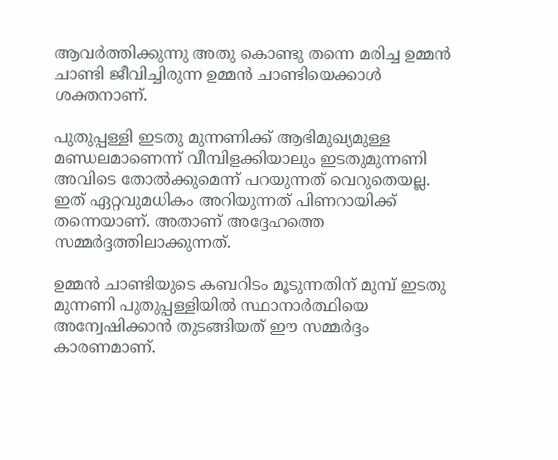ആവർത്തിക്കുന്നു അതു കൊണ്ടു തന്നെ മരിച്ച ഉമ്മൻ ചാണ്ടി ജീവിച്ചിരുന്ന ഉമ്മൻ ചാണ്ടിയെക്കാൾ ശക്തനാണ്.

പുതുപ്പള്ളി ഇടതു മുന്നണിക്ക് ആഭിമുഖ്യമുള്ള മണ്ഡലമാണെന്ന് വീമ്പിളക്കിയാലും ഇടതുമുന്നണി അവിടെ തോൽക്കുമെന്ന് പറയുന്നത് വെറുതെയല്ല. ഇത് ഏറ്റവുമധികം അറിയുന്നത് പിണറായിക്ക് തന്നെയാണ്. അതാണ് അദ്ദേഹത്തെ സമ്മർദ്ദത്തിലാക്കുന്നത്.

ഉമ്മൻ ചാണ്ടിയുടെ കബറിടം മൂടുന്നതിന് മുമ്പ് ഇടതു മുന്നണി പുതുപ്പള്ളിയിൽ സ്ഥാനാർത്ഥിയെ അന്വേഷിക്കാൻ തുടങ്ങിയത് ഈ സമ്മർദ്ദം കാരണമാണ്.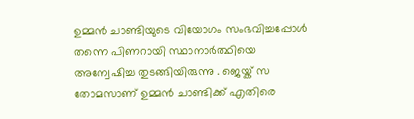ഉമ്മൻ ചാണ്ടിയുടെ വിയോഗം സംഭവിച്ചപ്പോൾ തന്നെ പിണറായി സ്ഥാനാർത്ഥിയെ അന്വേഷിച്ച തുടങ്ങിയിരുന്നു . ജെയ്ക് സ തോമസാണ് ഉമ്മൻ ചാണ്ടിക്ക് എതിരെ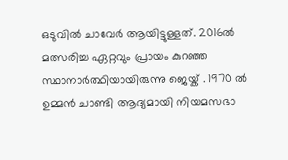ഒടുവിൽ ചാവേർ ആയിട്ടുള്ളത്. 2016ൽ മത്സരിച്ച ഏറ്റവും പ്രായം കുറഞ്ഞ സ്ഥാനാർത്ഥിയായിരുന്നു ജെയ്ക് . 1970 ൽ ഉമ്മൻ ചാണ്ടി ആദ്യമായി നിയമസഭാ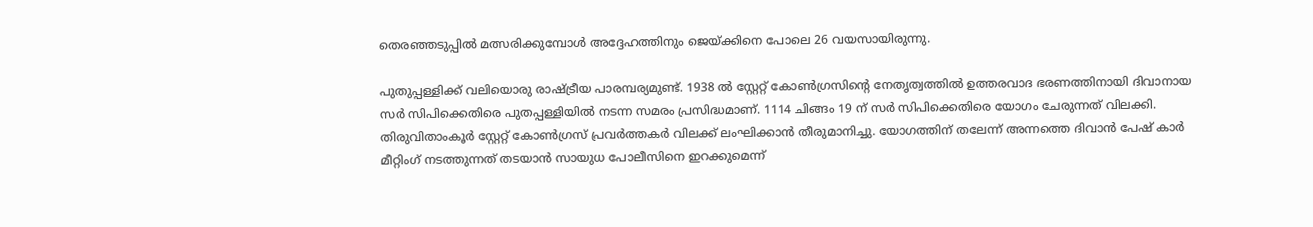തെരഞ്ഞടുപ്പിൽ മത്സരിക്കുമ്പോൾ അദ്ദേഹത്തിനും ജെയ്ക്കിനെ പോലെ 26 വയസായിരുന്നു.

പുതുപ്പള്ളിക്ക് വലിയൊരു രാഷ്ട്രീയ പാരമ്പര്യമുണ്ട്. 1938 ൽ സ്റ്റേറ്റ് കോൺഗ്രസിൻ്റെ നേതൃത്വത്തിൽ ഉത്തരവാദ ഭരണത്തിനായി ദിവാനായ സർ സിപിക്കെതിരെ പുതപ്പള്ളിയിൽ നടന്ന സമരം പ്രസിദ്ധമാണ്. 1114 ചിങ്ങം 19 ന് സർ സിപിക്കെതിരെ യോഗം ചേരുന്നത് വിലക്കി. തിരുവിതാംകൂർ സ്റ്റേറ്റ് കോൺഗ്രസ് പ്രവർത്തകർ വിലക്ക് ലംഘിക്കാൻ തീരുമാനിച്ചു. യോഗത്തിന് തലേന്ന് അന്നത്തെ ദിവാൻ പേഷ് കാർ മീറ്റിംഗ് നടത്തുന്നത് തടയാൻ സായുധ പോലീസിനെ ഇറക്കുമെന്ന്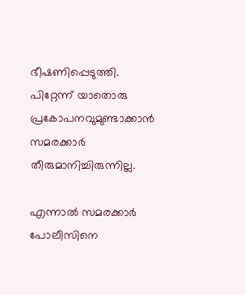ഭീഷണിപ്പെടുത്തി. പിറ്റേന്ന് യാതൊരു പ്രകോപനവുമുണ്ടാക്കാൻ സമരക്കാർ തീരുമാനിച്ചിരുന്നില്ല.

എന്നാൽ സമരക്കാർ പോലീസിനെ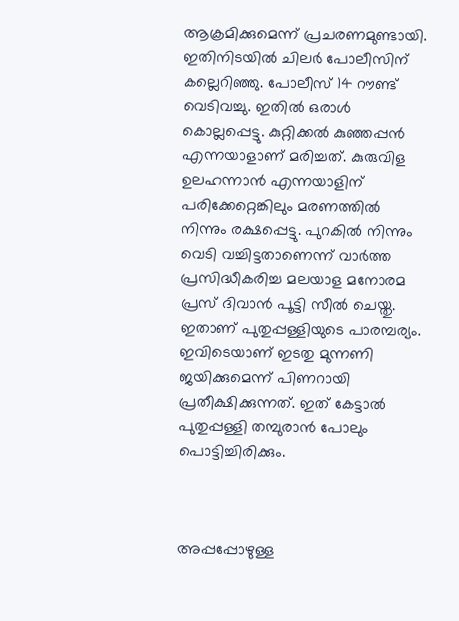ആക്രമിക്കുമെന്ന് പ്രചരണമുണ്ടായി. ഇതിനിടയിൽ ചിലർ പോലീസിന് കല്ലെറിഞ്ഞു. പോലീസ് 14 റൗണ്ട് വെടിവച്ചു. ഇതിൽ ഒരാൾ കൊല്ലപ്പെട്ടു. കുറ്റിക്കൽ കുഞ്ഞപ്പൻ എന്നയാളാണ് മരിച്ചത്. കുരുവിള ഉലഹന്നാൻ എന്നയാളിന് പരിക്കേറ്റെങ്കിലും മരണത്തിൽ നിന്നും രക്ഷപ്പെട്ടു. പുറകിൽ നിന്നും വെടി വച്ചിട്ടതാണെന്ന് വാർത്ത പ്രസിദ്ധീകരിച്ച മലയാള മനോരമ പ്രസ് ദിവാൻ പൂട്ടി സീൽ ചെയ്തു. ഇതാണ് പുതുപ്പള്ളിയുടെ പാരമ്പര്യം. ഇവിടെയാണ് ഇടതു മുന്നണി ജയിക്കുമെന്ന് പിണറായി പ്രതീക്ഷിക്കുന്നത്. ഇത് കേട്ടാൽ പുതുപ്പള്ളി തമ്പുരാൻ പോലും പൊട്ടിച്ചിരിക്കും.



അപ്പപ്പോഴുള്ള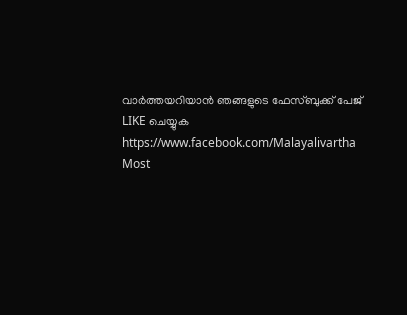വാര്‍ത്തയറിയാന്‍ ഞങ്ങളുടെ ഫേസ്‌ബുക്ക്‌ പേജ് LIKE ചെയ്യുക
https://www.facebook.com/Malayalivartha
Most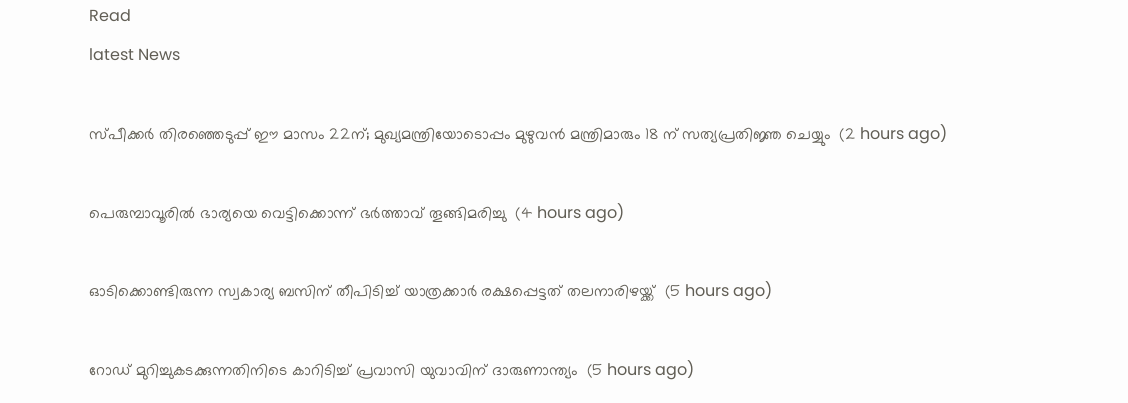Read
latest News

സ്പീക്കര്‍ തിരഞ്ഞെടുപ്പ് ഈ മാസം 22ന്; മുഖ്യമന്ത്രിയോടൊപ്പം മുഴുവന്‍ മന്ത്രിമാരും 18 ന് സത്യപ്രതിജ്ഞ ചെയ്യും  (2 hours ago)

പെരുമ്പാവൂരില്‍ ഭാര്യയെ വെട്ടിക്കൊന്ന് ഭര്‍ത്താവ് തൂങ്ങിമരിച്ചു  (4 hours ago)

ഓടിക്കൊണ്ടിരുന്ന സ്വകാര്യ ബസിന് തീപിടിച്ച് യാത്രക്കാര്‍ രക്ഷപ്പെട്ടത് തലനാരിഴയ്ക്ക്  (5 hours ago)

റോഡ് മുറിച്ചുകടക്കുന്നതിനിടെ കാറിടിച്ച് പ്രവാസി യുവാവിന് ദാരുണാന്ത്യം  (5 hours ago)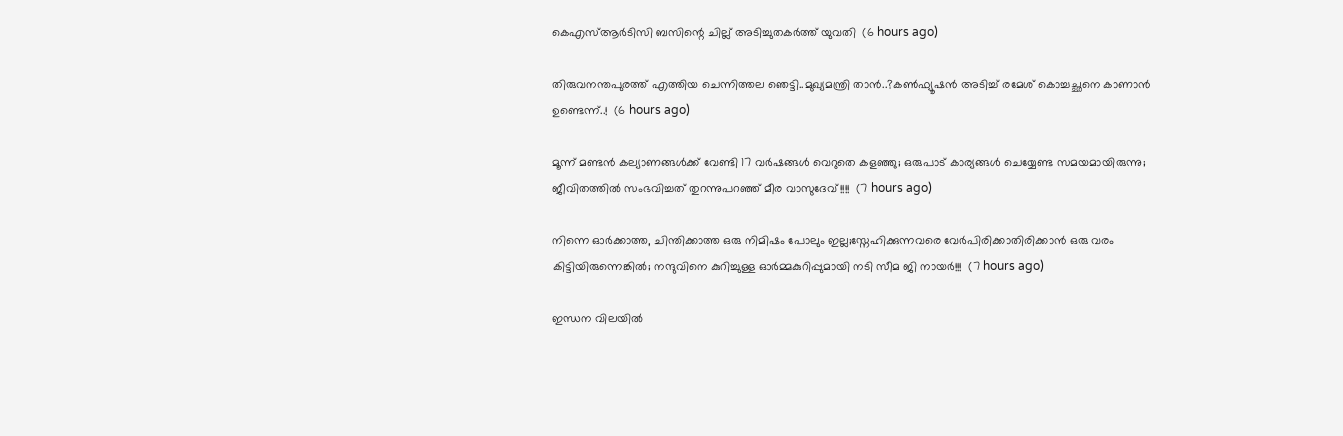കെഎസ്ആര്‍ടിസി ബസിന്റെ ചില്ല് അടിച്ചുതകര്‍ത്ത് യുവതി  (6 hours ago)

തിരുവനന്തപുരത്ത് എത്തിയ ചെന്നിത്തല ഞെട്ടി..മുഖ്യമന്ത്രി താൻ..?കൺഫ്യൂഷൻ അടിച്ച് രമേശ് കൊച്ചച്ഛനെ കാണാൻ ഉണ്ടെന്ന്..!  (6 hours ago)

മൂന്ന് മണ്ടന്‍ കല്യാണങ്ങള്‍ക്ക് വേണ്ടി 17 വര്‍ഷങ്ങള്‍ വെറുതെ കളഞ്ഞു; ഒരുപാട് കാര്യങ്ങള്‍ ചെയ്യേണ്ട സമയമായിരുന്നു; ജീവിതത്തിൽ സംഭവിച്ചത് തുറന്നുപറഞ്ഞ് മീര വാസുദേവ്!!!!  (7 hours ago)

നിന്നെ ഓർക്കാത്ത, ചിന്തിക്കാത്ത ഒരു നിമിഷം പോലും ഇല്ല;സ്നേഹിക്കുന്നവരെ വേർപിരിക്കാതിരിക്കാൻ ഒരു വരം കിട്ടിയിരുന്നെങ്കിൽ; നന്ദുവിനെ കുറിച്ചുള്ള ഓർമ്മകുറിപ്പുമായി നടി സീമ ജി നായർ!!!  (7 hours ago)

ഇന്ധന വിലയില്‍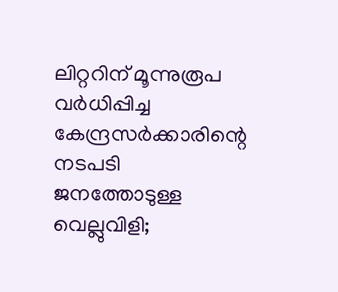ലിറ്ററിന് മൂന്നുരൂപ വര്‍ധിപ്പിച്ച കേന്ദ്രസര്‍ക്കാരിന്റെ നടപടി ജനത്തോടുള്ള വെല്ലുവിളി;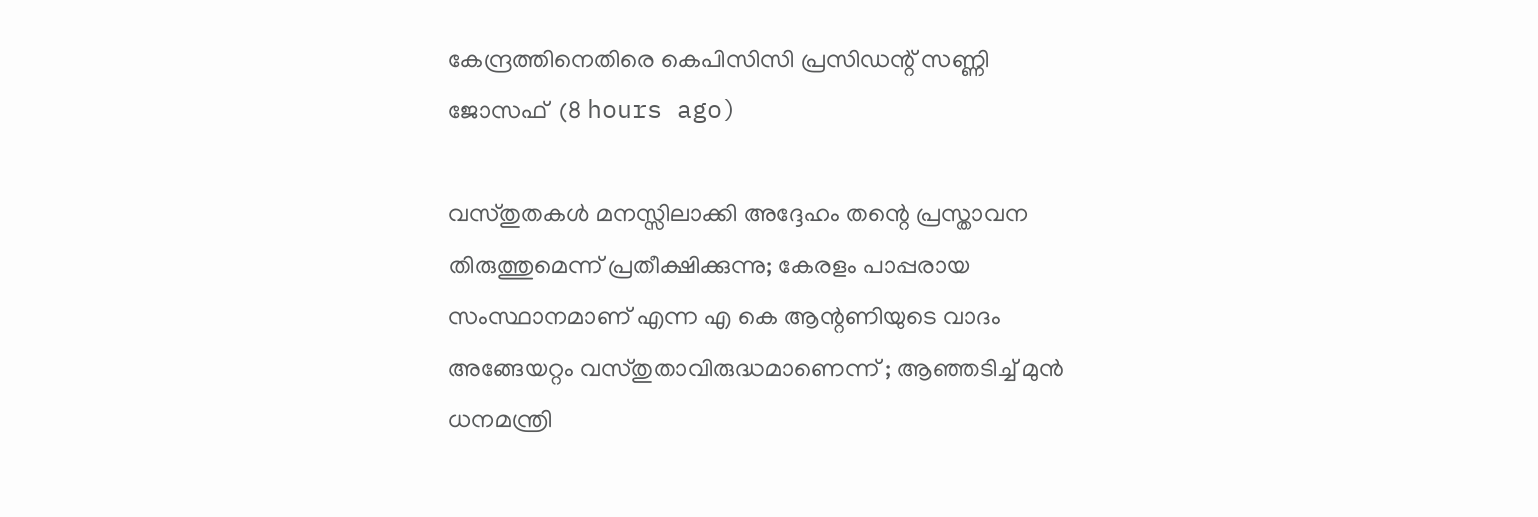കേന്ദ്രത്തിനെതിരെ കെപിസിസി പ്രസിഡന്റ് സണ്ണി ജോസഫ്  (8 hours ago)

വസ്തുതകൾ മനസ്സിലാക്കി അദ്ദേഹം തന്റെ പ്രസ്താവന തിരുത്തുമെന്ന് പ്രതീക്ഷിക്കുന്നു; കേരളം പാപ്പരായ സംസ്ഥാനമാണ് എന്ന എ കെ ആന്റണിയുടെ വാദം അങ്ങേയറ്റം വസ്തുതാവിരുദ്ധമാണെന്ന് ; ആഞ്ഞടിച്ച് മുൻ ധനമന്ത്രി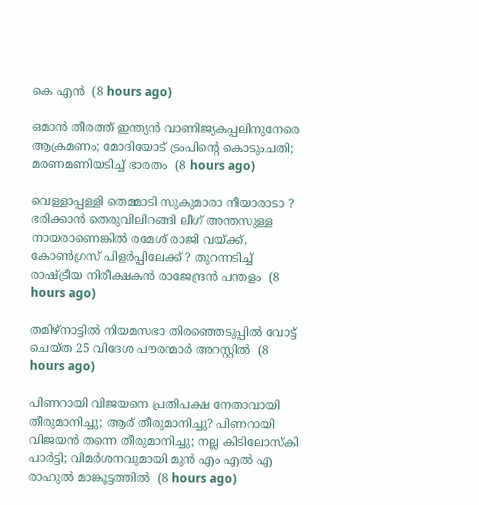കെ എൻ  (8 hours ago)

ഒമാൻ തീരത്ത് ഇന്ത്യൻ വാണിജ്യകപ്പലിനുനേരെ ആക്രമണം; മോദിയോട് ട്രംപിന്റെ കൊടുംചതി; മരണമണിയടിച്ച് ഭാരതം  (8 hours ago)

വെള്ളാപ്പള്ളി തെമ്മാടി സുകുമാരാ നീയാരാടാ ? ഭരിക്കാൻ തെരുവിലിറങ്ങി ലീഗ് അന്തസുള്ള നായരാണെങ്കിൽ രമേശ് രാജി വയ്ക്ക്, കോൺഗ്രസ് പിളർപ്പിലേക്ക് ? തുറന്നടിച്ച് രാഷ്ട്രീയ നിരീക്ഷകൻ രാജേന്ദ്രൻ പന്തളം  (8 hours ago)

തമിഴ്‌നാട്ടില്‍ നിയമസഭാ തിരഞ്ഞെടുപ്പില്‍ വോട്ട് ചെയ്ത 25 വിദേശ പൗരന്മാര്‍ അറസ്റ്റില്‍  (8 hours ago)

പിണറായി വിജയനെ പ്രതിപക്ഷ നേതാവായി തീരുമാനിച്ചു; ആര് തീരുമാനിച്ചു? പിണറായി വിജയൻ തന്നെ തീരുമാനിച്ചു; നല്ല കിടിലോസ്കി പാർട്ടി; വിമർശനവുമായി മുൻ എം എൽ എ രാഹുൽ മാങ്കൂട്ടത്തിൽ  (8 hours ago)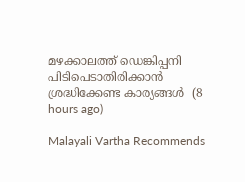മഴക്കാലത്ത് ഡെങ്കിപ്പനി പിടിപെടാതിരിക്കാന്‍ ശ്രദ്ധിക്കേണ്ട കാര്യങ്ങള്‍  (8 hours ago)

Malayali Vartha Recommends